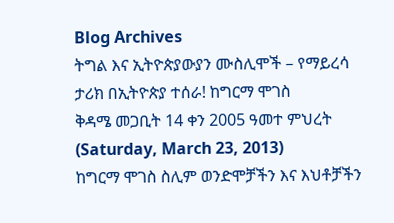Blog Archives
ትግል እና ኢትዮጵያውያን ሙስሊሞች – የማይረሳ ታሪክ በኢትዮጵያ ተሰራ! ከግርማ ሞገስ
ቅዳሜ መጋቢት 14 ቀን 2005 ዓመተ ምህረት (Saturday, March 23, 2013)
ከግርማ ሞገስ ስሊም ወንድሞቻችን እና እህቶቻችን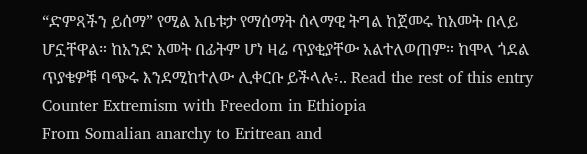“ድምጻችን ይሰማ” የሚል አቤቱታ የማሰማት ሰላማዊ ትግል ከጀመሩ ከአመት በላይ ሆኗቸዋል። ከአንድ አመት በፊትም ሆነ ዛሬ ጥያቂያቸው አልተለወጠም። ከሞላ ጎደል ጥያቄዎቹ ባጭሩ እንደሚከተለው ሊቀርቡ ይችላሉ፥.. Read the rest of this entry
Counter Extremism with Freedom in Ethiopia
From Somalian anarchy to Eritrean and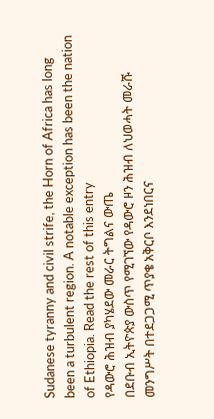Sudanese tyranny and civil strife, the Horn of Africa has long been a turbulent region. A notable exception has been the nation of Ethiopia. Read the rest of this entry
የዳውሮ ሕዝብ ያካሄደው መራር ትግልና ውጤ
በደቡብ ኢትዮጵያ ውስጥ የሚገኘው የዳውሮ ዞን ሕዝብ ለህወሓት መራሹ መንግሥት በተደጋጋሚ ጥያቄ አቅርቦ እንደነበርና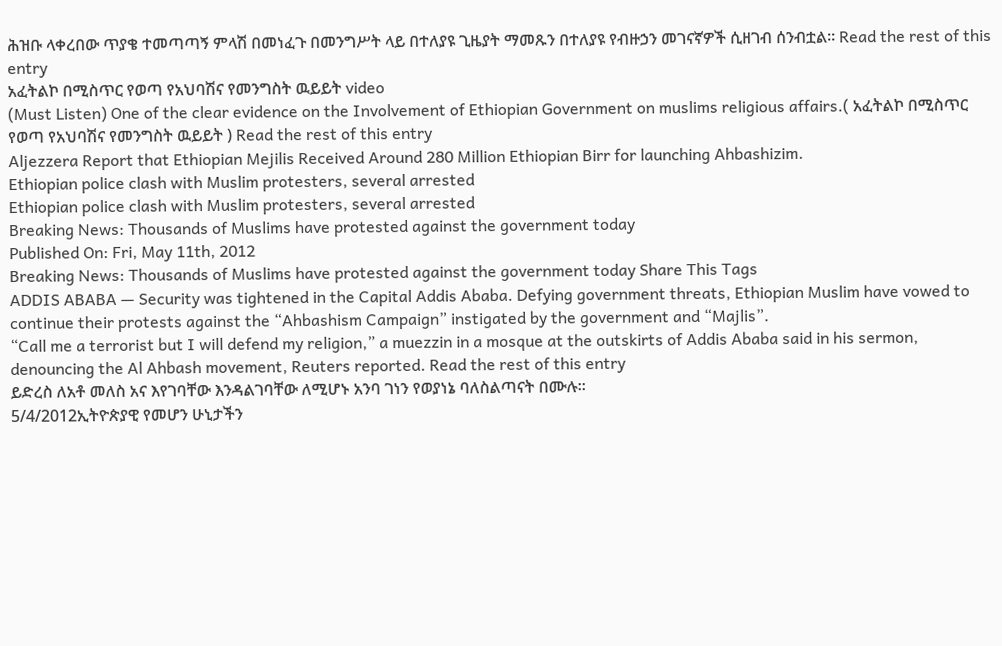ሕዝቡ ላቀረበው ጥያቄ ተመጣጣኝ ምላሽ በመነፈጉ በመንግሥት ላይ በተለያዩ ጊዜያት ማመጹን በተለያዩ የብዙኃን መገናኛዎች ሲዘገብ ሰንብቷል። Read the rest of this entry
አፈትልኮ በሚስጥር የወጣ የአህባሽና የመንግስት ዉይይት video
(Must Listen) One of the clear evidence on the Involvement of Ethiopian Government on muslims religious affairs.( አፈትልኮ በሚስጥር የወጣ የአህባሽና የመንግስት ዉይይት ) Read the rest of this entry
Aljezzera Report that Ethiopian Mejilis Received Around 280 Million Ethiopian Birr for launching Ahbashizim.
Ethiopian police clash with Muslim protesters, several arrested
Ethiopian police clash with Muslim protesters, several arrested
Breaking News: Thousands of Muslims have protested against the government today
Published On: Fri, May 11th, 2012
Breaking News: Thousands of Muslims have protested against the government today Share This Tags
ADDIS ABABA — Security was tightened in the Capital Addis Ababa. Defying government threats, Ethiopian Muslim have vowed to continue their protests against the “Ahbashism Campaign” instigated by the government and “Majlis”.
“Call me a terrorist but I will defend my religion,” a muezzin in a mosque at the outskirts of Addis Ababa said in his sermon, denouncing the Al Ahbash movement, Reuters reported. Read the rest of this entry
ይድረስ ለአቶ መለስ አና እየገባቸው እንዳልገባቸው ለሚሆኑ አንባ ገነን የወያነኔ ባለስልጣናት በሙሉ።
5/4/2012ኢትዮጵያዊ የመሆን ሁኒታችን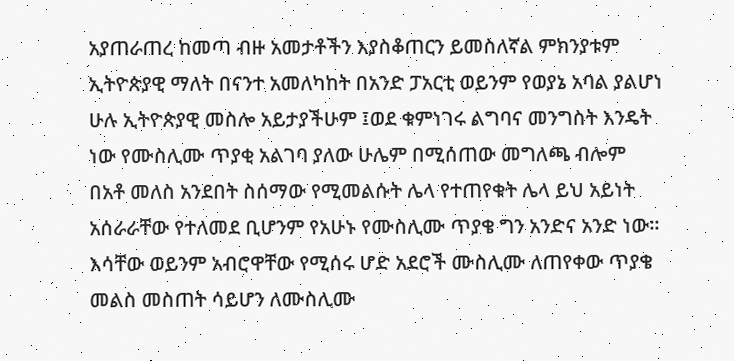አያጠራጠረ ከመጣ ብዙ አመታቶችን እያስቆጠርን ይመስለኛል ምክንያቱም ኢትዮጵያዊ ማለት በናንተ አመለካከት በአንድ ፓአርቲ ወይንም የወያኔ አባል ያልሆነ ሁሉ ኢትዮጵያዊ መስሎ አይታያችሁም ፤ወደ ቁምነገሩ ልግባና መንግስት እንዴት ነው የሙስሊሙ ጥያቂ አልገባ ያለው ሁሌም በሚሰጠው መግለጫ ብሎም በአቶ መለስ አንደበት ስሰማው የሚመልሱት ሌላ የተጠየቁት ሌላ ይህ አይነት አሰራራቸው የተለመደ ቢሆንም የአሁኑ የሙስሊሙ ጥያቄ ግን አንድና አንድ ነው፡፡እሳቸው ወይንም አብሮዋቸው የሚሰሩ ሆድ አደሮች ሙስሊሙ ለጠየቀው ጥያቄ መልስ መስጠት ሳይሆን ለሙስሊሙ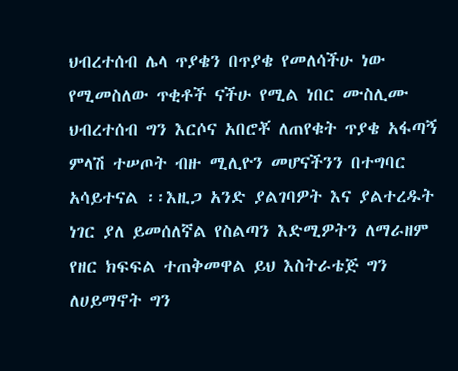ህብረተሰብ ሌላ ጥያቄን በጥያቄ የመለሳችሁ ነው የሚመስለው ጥቂቶች ናችሁ የሚል ነበር ሙስሊሙ ህብረተሰብ ግን እርሶና አበሮቾ ለጠየቁት ጥያቄ አፋጣኝ ምላሽ ተሠጦት ብዙ ሚሊዮን መሆናችንን በተግባር አሳይተናል ፡፡እዚጋ አንድ ያልገባዎት እና ያልተረዱት ነገር ያለ ይመሰለኛል የስልጣን እድሚዎትን ለማራዘም የዘር ክፍፍል ተጠቅመዋል ይህ እስትራቴጅ ግን ለሀይማኖት ግን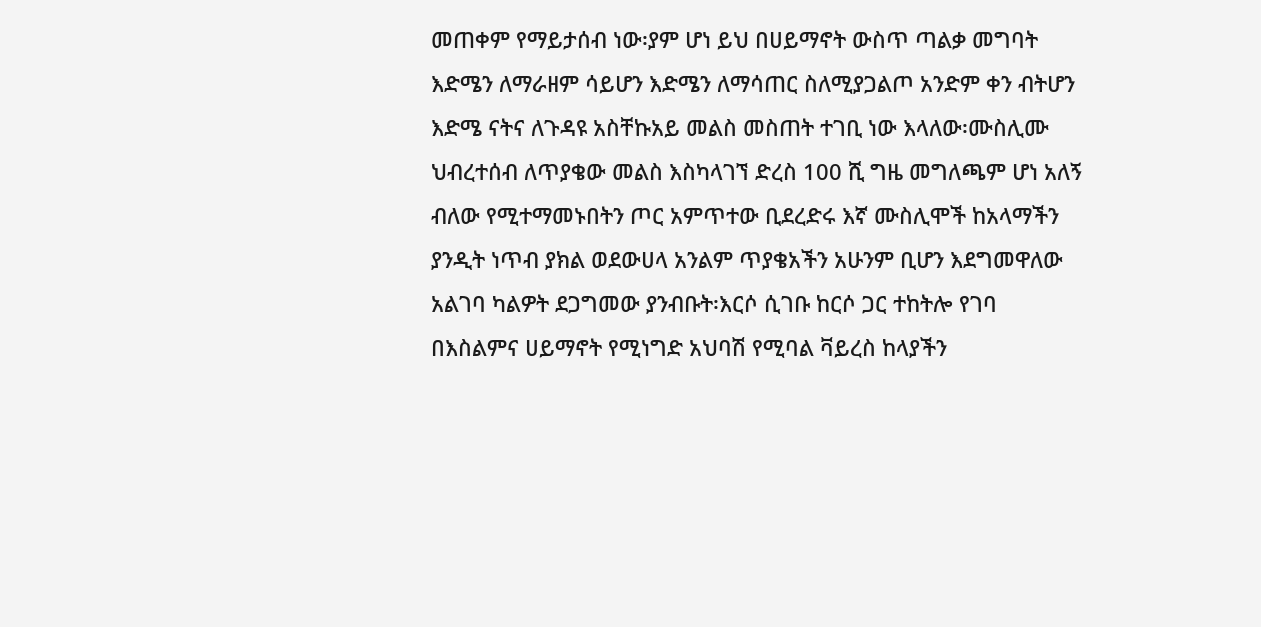መጠቀም የማይታሰብ ነው፡ያም ሆነ ይህ በሀይማኖት ውስጥ ጣልቃ መግባት እድሜን ለማራዘም ሳይሆን እድሜን ለማሳጠር ስለሚያጋልጦ አንድም ቀን ብትሆን እድሜ ናትና ለጉዳዩ አስቸኩአይ መልስ መስጠት ተገቢ ነው እላለው፡ሙስሊሙ ህብረተሰብ ለጥያቄው መልስ እስካላገኘ ድረስ 100 ሺ ግዜ መግለጫም ሆነ አለኝ ብለው የሚተማመኑበትን ጦር አምጥተው ቢደረድሩ እኛ ሙስሊሞች ከአላማችን ያንዲት ነጥብ ያክል ወደውሀላ አንልም ጥያቄአችን አሁንም ቢሆን እደግመዋለው አልገባ ካልዎት ደጋግመው ያንብቡት፡እርሶ ሲገቡ ከርሶ ጋር ተከትሎ የገባ በእስልምና ሀይማኖት የሚነግድ አህባሽ የሚባል ቫይረስ ከላያችን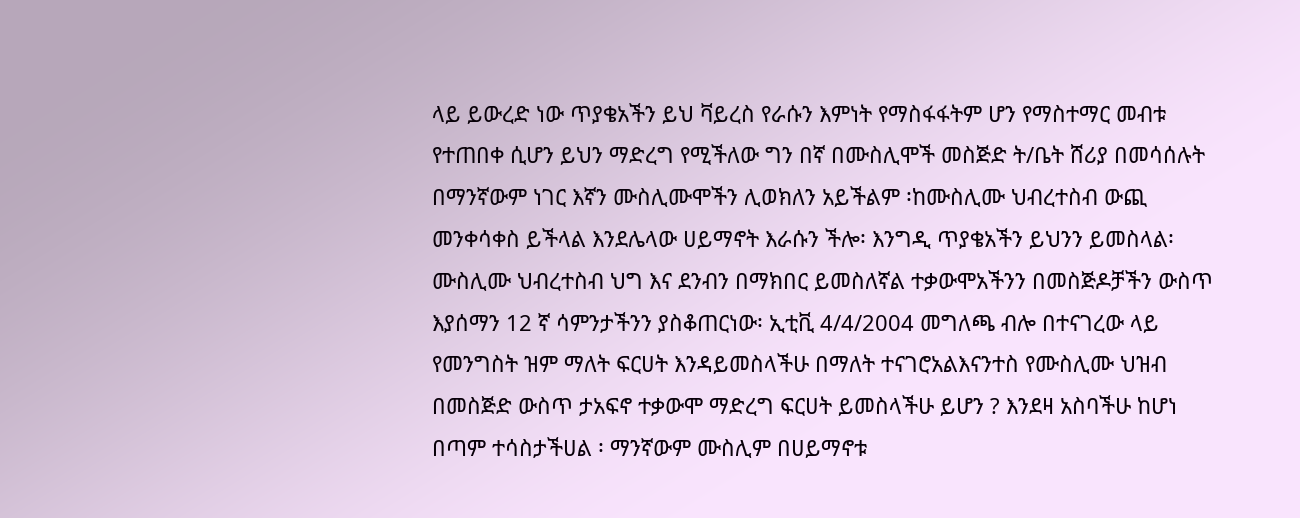ላይ ይውረድ ነው ጥያቄአችን ይህ ቫይረስ የራሱን እምነት የማስፋፋትም ሆን የማስተማር መብቱ የተጠበቀ ሲሆን ይህን ማድረግ የሚችለው ግን በኛ በሙስሊሞች መስጅድ ት/ቤት ሸሪያ በመሳሰሉት በማንኛውም ነገር እኛን ሙስሊሙሞችን ሊወክለን አይችልም ፡ከሙስሊሙ ህብረተስብ ውጪ መንቀሳቀስ ይችላል እንደሌላው ሀይማኖት እራሱን ችሎ፡ እንግዲ ጥያቄአችን ይህንን ይመስላል፡ ሙስሊሙ ህብረተስብ ህግ እና ደንብን በማክበር ይመስለኛል ተቃውሞአችንን በመስጅዶቻችን ውስጥ እያሰማን 12 ኛ ሳምንታችንን ያስቆጠርነው፡ ኢቲቪ 4/4/2004 መግለጫ ብሎ በተናገረው ላይ የመንግስት ዝም ማለት ፍርሀት እንዳይመስላችሁ በማለት ተናገሮአልእናንተስ የሙስሊሙ ህዝብ በመስጅድ ውስጥ ታአፍኖ ተቃውሞ ማድረግ ፍርሀት ይመስላችሁ ይሆን ? እንደዛ አስባችሁ ከሆነ በጣም ተሳስታችሀል ፡ ማንኛውም ሙስሊም በሀይማኖቱ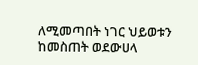ለሚመጣበት ነገር ህይወቱን ከመስጠት ወደውሀላ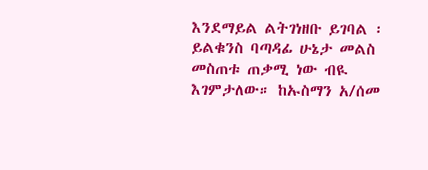እንደማይል ልትገነዘቡ ይገባል ፡ ይልቁንስ ባጣዳፊ ሁኔታ መልስ መስጠቱ ጠቃሚ ነው ብዪ እገምታለው። ከኡስማን አ/ሰመ